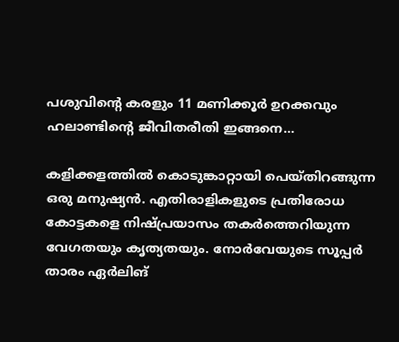പശുവിൻ്റെ കരളും 11 മണിക്കൂർ ഉറക്കവും ഹലാണ്ടിന്റെ ജീവിതരീതി ഇങ്ങനെ…

കളിക്കളത്തിൽ കൊടുങ്കാറ്റായി പെയ്തിറങ്ങുന്ന ഒരു മനുഷ്യൻ. എതിരാളികളുടെ പ്രതിരോധ കോട്ടകളെ നിഷ്പ്രയാസം തകർത്തെറിയുന്ന വേഗതയും കൃത്യതയും. നോർവേയുടെ സൂപ്പർ താരം ഏർലിങ്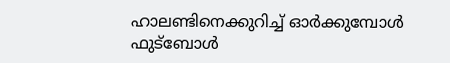ഹാലണ്ടിനെക്കുറിച്ച് ഓർക്കുമ്പോൾ ഫുട്ബോൾ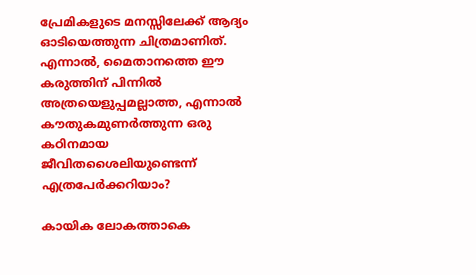പ്രേമികളുടെ മനസ്സിലേക്ക് ആദ്യം ഓടിയെത്തുന്ന ചിത്രമാണിത്. എന്നാൽ, മൈതാനത്തെ ഈ കരുത്തിന് പിന്നിൽ അത്രയെളുപ്പമല്ലാത്ത, എന്നാൽ കൗതുകമുണർത്തുന്ന ഒരു കഠിനമായ ജീവിതശൈലിയുണ്ടെന്ന് എത്രപേർക്കറിയാം?

കായിക ലോകത്താകെ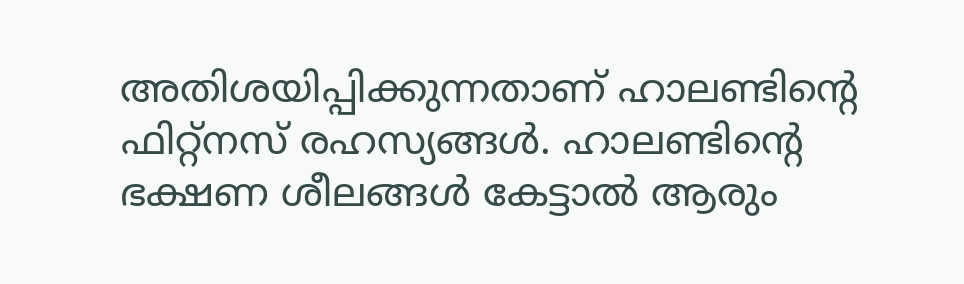അതിശയിപ്പിക്കുന്നതാണ് ഹാലണ്ടിന്റെ ഫിറ്റ്‌നസ് രഹസ്യങ്ങൾ. ഹാലണ്ടിൻ്റെ ഭക്ഷണ ശീലങ്ങൾ കേട്ടാൽ ആരും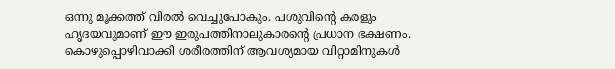ഒന്നു മൂക്കത്ത് വിരൽ വെച്ചുപോകും. പശുവിൻ്റെ കരളും ഹൃദയവുമാണ് ഈ ഇരുപത്തിനാലുകാരൻ്റെ പ്രധാന ഭക്ഷണം. കൊഴുപ്പൊഴിവാക്കി ശരീരത്തിന് ആവശ്യമായ വിറ്റാമിനുകൾ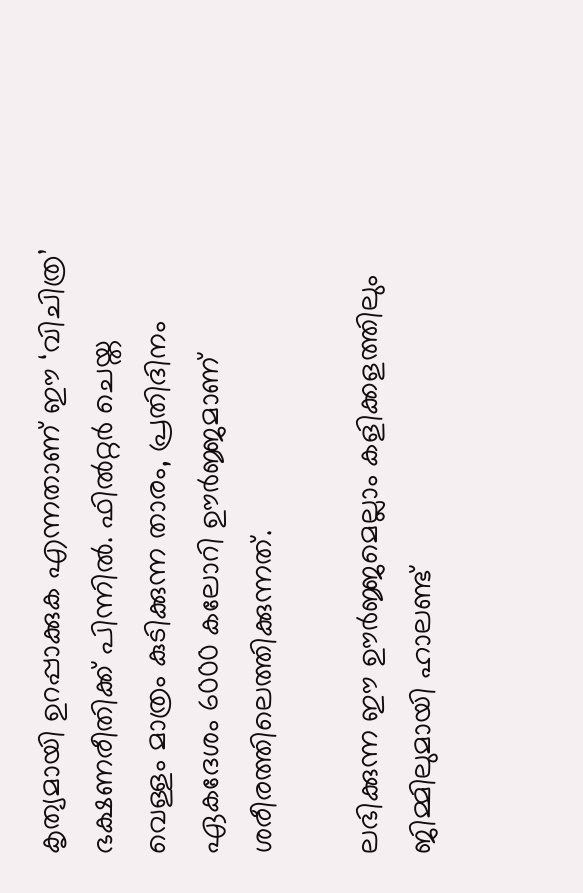കൃത്യമായി ഉറപ്പാക്കുക എന്നതാണ് ഈ ‘വിചിത്ര’ ഭക്ഷണരീതിക്ക് പിന്നിൽ. ഫിൽറ്റർ ചെയ്ത വെള്ളം മാത്രം കുടിക്കുന്ന താരം, പ്രതിദിനം ഏകദേശം 6000 കലോറി ഊർജ്ജമാണ് ശരീരത്തിലെത്തിക്കുന്നത്.

ലഭിക്കുന്ന ഈ ഊർജ്ജമെല്ലാം കളിക്കളത്തിലും ജിമ്മിലുമായി ഹാലണ്ട്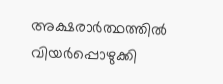അക്ഷരാർത്ഥത്തിൽ വിയർപ്പൊഴുക്കി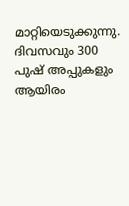മാറ്റിയെടുക്കുന്നു. ദിവസവും 300 പുഷ് അപ്പുകളും ആയിരം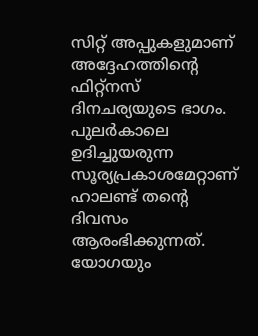സിറ്റ് അപ്പുകളുമാണ് അദ്ദേഹത്തിൻ്റെ ഫിറ്റ്‌നസ് ദിനചര്യയുടെ ഭാഗം. പുലർകാലെ ഉദിച്ചുയരുന്ന സൂര്യപ്രകാശമേറ്റാണ് ഹാലണ്ട് തൻ്റെ ദിവസം ആരംഭിക്കുന്നത്. യോഗയും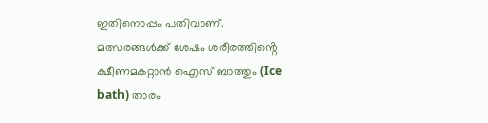ഇതിനൊപ്പം പതിവാണ്. മത്സരങ്ങൾക്ക് ശേഷം ശരീരത്തിൻ്റെ ക്ഷീണമകറ്റാൻ ഐസ് ബാത്തും (Ice bath) താരം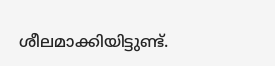ശീലമാക്കിയിട്ടുണ്ട്.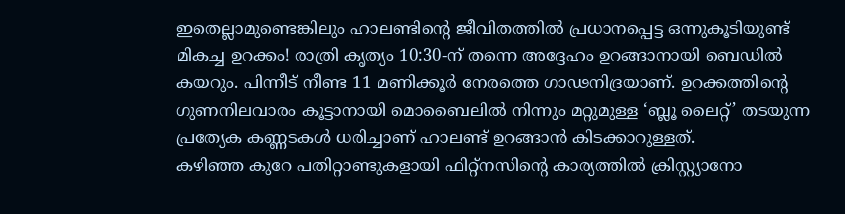ഇതെല്ലാമുണ്ടെങ്കിലും ഹാലണ്ടിന്റെ ജീവിതത്തിൽ പ്രധാനപ്പെട്ട ഒന്നുകൂടിയുണ്ട് മികച്ച ഉറക്കം! രാത്രി കൃത്യം 10:30-ന് തന്നെ അദ്ദേഹം ഉറങ്ങാനായി ബെഡിൽ കയറും. പിന്നീട് നീണ്ട 11 മണിക്കൂർ നേരത്തെ ഗാഢനിദ്രയാണ്. ഉറക്കത്തിന്റെ ഗുണനിലവാരം കൂട്ടാനായി മൊബൈലിൽ നിന്നും മറ്റുമുള്ള ‘ബ്ലൂ ലൈറ്റ്’ തടയുന്ന പ്രത്യേക കണ്ണടകൾ ധരിച്ചാണ് ഹാലണ്ട് ഉറങ്ങാൻ കിടക്കാറുള്ളത്.
കഴിഞ്ഞ കുറേ പതിറ്റാണ്ടുകളായി ഫിറ്റ്‌നസിന്റെ കാര്യത്തിൽ ക്രിസ്റ്റ്യാനോ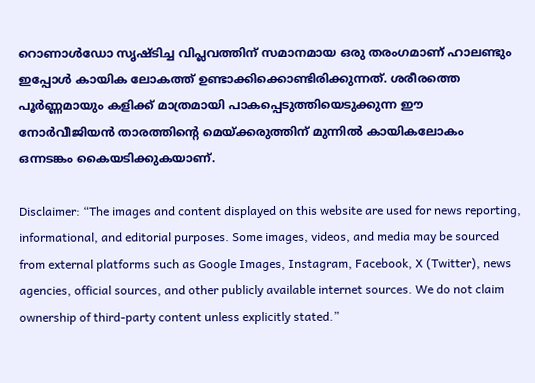റൊണാൾഡോ സൃഷ്ടിച്ച വിപ്ലവത്തിന് സമാനമായ ഒരു തരംഗമാണ് ഹാലണ്ടും ഇപ്പോൾ കായിക ലോകത്ത് ഉണ്ടാക്കിക്കൊണ്ടിരിക്കുന്നത്. ശരീരത്തെ പൂർണ്ണമായും കളിക്ക് മാത്രമായി പാകപ്പെടുത്തിയെടുക്കുന്ന ഈ നോർവീജിയൻ താരത്തിന്റെ മെയ്ക്കരുത്തിന് മുന്നിൽ കായികലോകം ഒന്നടങ്കം കൈയടിക്കുകയാണ്.

Disclaimer: “The images and content displayed on this website are used for news reporting, informational, and editorial purposes. Some images, videos, and media may be sourced from external platforms such as Google Images, Instagram, Facebook, X (Twitter), news agencies, official sources, and other publicly available internet sources. We do not claim ownership of third-party content unless explicitly stated.”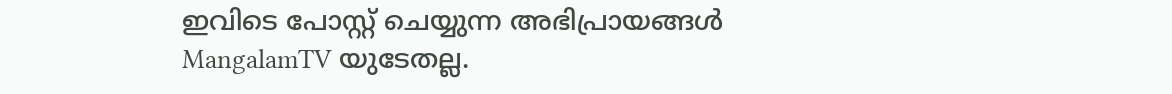ഇവിടെ പോസ്റ്റ് ചെയ്യുന്ന അഭിപ്രായങ്ങൾ MangalamTV യുടേതല്ല.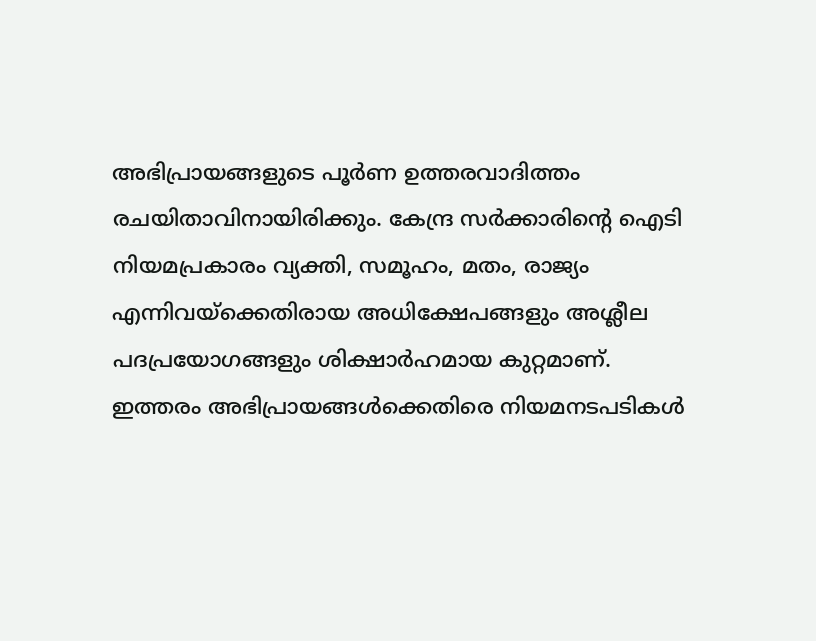അഭിപ്രായങ്ങളുടെ പൂർണ ഉത്തരവാദിത്തം രചയിതാവിനായിരിക്കും. കേന്ദ്ര സർക്കാരിന്റെ ഐടി നിയമപ്രകാരം വ്യക്തി, സമൂഹം, മതം, രാജ്യം എന്നിവയ്ക്കെതിരായ അധിക്ഷേപങ്ങളും അശ്ലീല പദപ്രയോഗങ്ങളും ശിക്ഷാർഹമായ കുറ്റമാണ്. ഇത്തരം അഭിപ്രായങ്ങൾക്കെതിരെ നിയമനടപടികൾ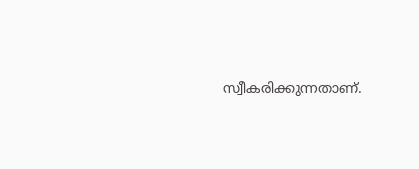സ്വീകരിക്കുന്നതാണ്.